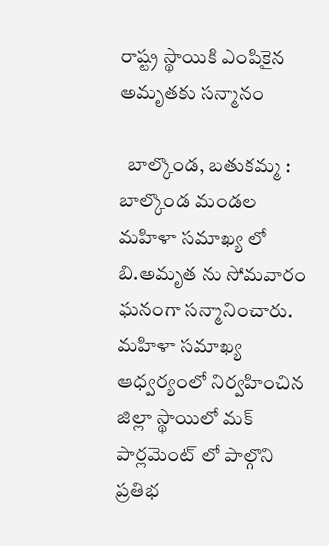రాష్ట్ర స్థాయికి ఎంపికైన అమృతకు సన్మానం

  బాల్కొండ, బతుకమ్మ :   బాల్కొండ మండల మహిళా సమాఖ్య లో బి.అమృత ను సోమవారం ఘనంగా సన్మానించారు. మహిళా సమాఖ్య ఆధ్వర్యంలో నిర్వహించిన జిల్లా స్థాయిలో మక్ పార్లమెంట్ లో పాల్గొని ప్రతిభ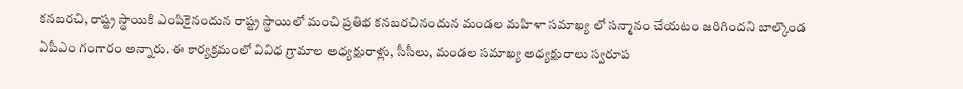కనబరచి, రాష్ట్ర స్థాయికి ఎంపికైనందున రాష్ట్ర స్థాయిలో మంచి ప్రతిభ కనబరచినందున మండల మహిళా సమాఖ్య లో సన్మానం చేయటం జరిగిందని బాల్కొండ ఏపీఎం గంగారం అన్నారు. ఈ కార్యక్రమంలో వివిధ గ్రామాల అధ్యక్షురాళ్లు, సీసీలు, మండల సమాఖ్య అధ్యక్షురాలు స్వరూప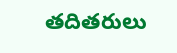తదితరులు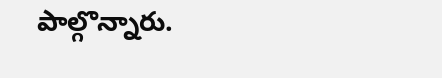పాల్గొన్నారు.